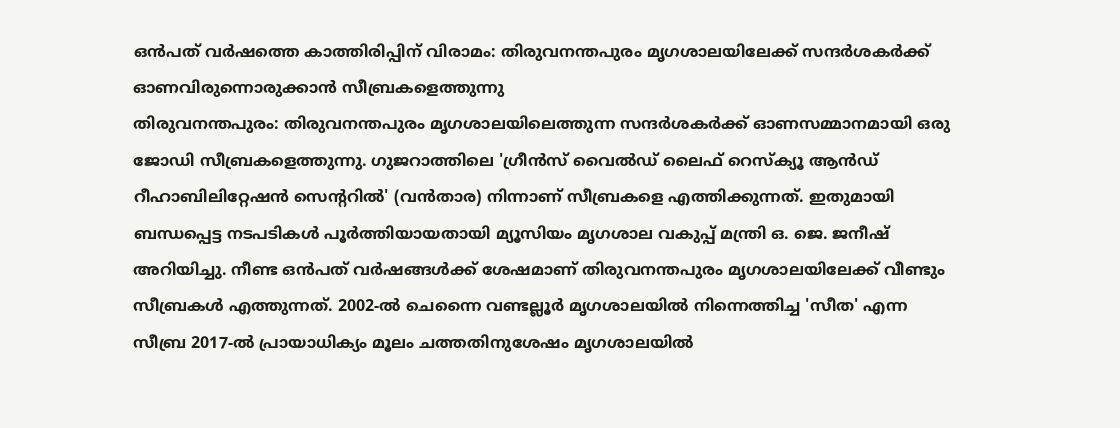ഒൻപത് വർഷത്തെ കാത്തിരിപ്പിന് വിരാമം: തിരുവനന്തപുരം മൃഗശാലയിലേക്ക് സന്ദർശകർക്ക് ഓണവിരുന്നൊരുക്കാൻ സീബ്രകളെത്തുന്നു
തിരുവനന്തപുരം: തിരുവനന്തപുരം മൃഗശാലയിലെത്തുന്ന സന്ദർശകർക്ക് ഓണസമ്മാനമായി ഒരു ജോഡി സീബ്രകളെത്തുന്നു. ഗുജറാത്തിലെ 'ഗ്രീൻസ് വൈൽഡ് ലൈഫ് റെസ്ക്യൂ ആൻഡ് റീഹാബിലിറ്റേഷൻ സെന്ററിൽ' (വൻതാര) നിന്നാണ് സീബ്രകളെ എത്തിക്കുന്നത്. ഇതുമായി ബന്ധപ്പെട്ട നടപടികൾ പൂർത്തിയായതായി മ്യൂസിയം മൃഗശാല വകുപ്പ് മന്ത്രി ഒ. ജെ. ജനീഷ് അറിയിച്ചു. നീണ്ട ഒൻപത് വർഷങ്ങൾക്ക് ശേഷമാണ് തിരുവനന്തപുരം മൃഗശാലയിലേക്ക് വീണ്ടും സീബ്രകൾ എത്തുന്നത്. 2002-ൽ ചെന്നൈ വണ്ടല്ലൂർ മൃഗശാലയിൽ നിന്നെത്തിച്ച 'സീത' എന്ന സീബ്ര 2017-ൽ പ്രായാധിക്യം മൂലം ചത്തതിനുശേഷം മൃഗശാലയിൽ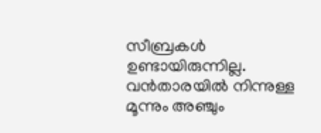സീബ്രകൾ ഉണ്ടായിരുന്നില്ല.
വൻതാരയിൽ നിന്നുള്ള മൂന്നും അഞ്ചും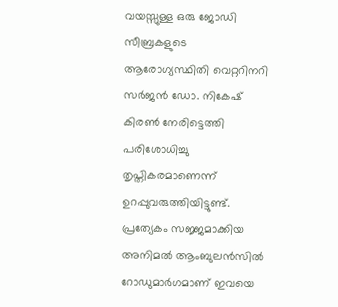വയസ്സുള്ള ഒരു ജോഡി സീബ്രകളുടെ ആരോഗ്യസ്ഥിതി വെറ്ററിനറി സർജൻ ഡോ. നികേഷ് കിരൺ നേരിട്ടെത്തി പരിശോധിച്ചു തൃപ്തികരമാണെന്ന് ഉറപ്പുവരുത്തിയിട്ടുണ്ട്. പ്രത്യേകം സജ്ജമാക്കിയ അനിമൽ ആംബുലൻസിൽ റോഡുമാർഗമാണ് ഇവയെ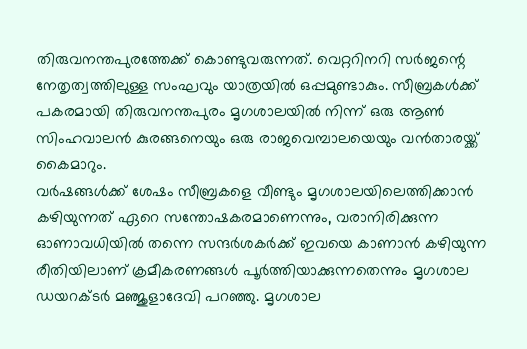തിരുവനന്തപുരത്തേക്ക് കൊണ്ടുവരുന്നത്. വെറ്ററിനറി സർജന്റെ നേതൃത്വത്തിലുള്ള സംഘവും യാത്രയിൽ ഒപ്പമുണ്ടാകും. സീബ്രകൾക്ക് പകരമായി തിരുവനന്തപുരം മൃഗശാലയിൽ നിന്ന് ഒരു ആൺ സിംഹവാലൻ കുരങ്ങനെയും ഒരു രാജവെമ്പാലയെയും വൻതാരയ്ക്ക് കൈമാറും.
വർഷങ്ങൾക്ക് ശേഷം സീബ്രകളെ വീണ്ടും മൃഗശാലയിലെത്തിക്കാൻ കഴിയുന്നത് ഏറെ സന്തോഷകരമാണെന്നും, വരാനിരിക്കുന്ന ഓണാവധിയിൽ തന്നെ സന്ദർശകർക്ക് ഇവയെ കാണാൻ കഴിയുന്ന രീതിയിലാണ് ക്രമീകരണങ്ങൾ പൂർത്തിയാക്കുന്നതെന്നും മൃഗശാല ഡയറക്ടർ മഞ്ജുളാദേവി പറഞ്ഞു. മൃഗശാല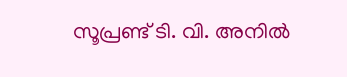സൂപ്രണ്ട് ടി. വി. അനിൽ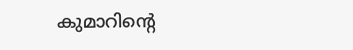കുമാറിന്റെ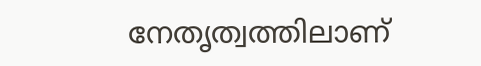നേതൃത്വത്തിലാണ്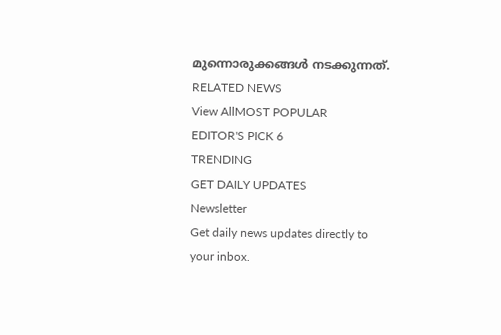മുന്നൊരുക്കങ്ങൾ നടക്കുന്നത്.
RELATED NEWS
View AllMOST POPULAR
EDITOR'S PICK 6
TRENDING
GET DAILY UPDATES
Newsletter
Get daily news updates directly to your inbox.